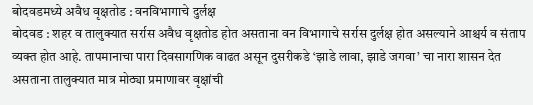बोदवडमध्ये अवैध वृक्षतोड : वनविभागाचे दुर्लक्ष
बोदवड : शहर व तालुक्यात सर्रास अवैध वृक्षतोड होत असताना वन विभागाचे सर्रास दुर्लक्ष होत असल्याने आश्चर्य व संताप व्यक्त होत आहे. तापमानाचा पारा दिवसागणिक वाढत असून दुसरीकडे ‘झाडे लावा, झाडे जगवा’ चा नारा शासन देत असताना तालुक्यात मात्र मोठ्या प्रमाणावर वृक्षांची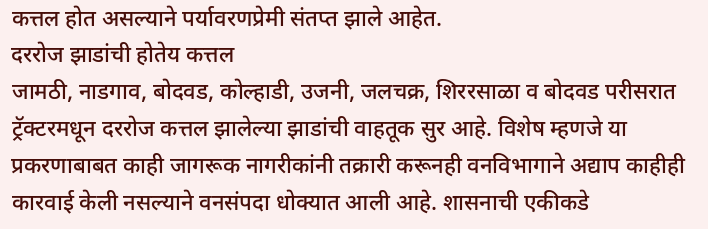कत्तल होत असल्याने पर्यावरणप्रेमी संतप्त झाले आहेत.
दररोज झाडांची होतेय कत्तल
जामठी, नाडगाव, बोदवड, कोल्हाडी, उजनी, जलचक्र, शिररसाळा व बोदवड परीसरात ट्रॅक्टरमधून दररोज कत्तल झालेल्या झाडांची वाहतूक सुर आहे. विशेष म्हणजे या प्रकरणाबाबत काही जागरूक नागरीकांनी तक्रारी करूनही वनविभागाने अद्याप काहीही कारवाई केली नसल्याने वनसंपदा धोक्यात आली आहे. शासनाची एकीकडे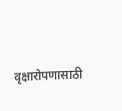वृक्षारोपणासाठी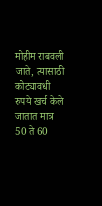मोहीम राबवली जाते, त्यासाठी कोट्यावधी रुपये खर्च केले जातात मात्र 50 ते 60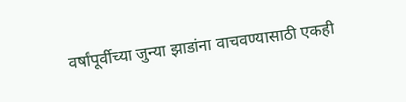वर्षांपूर्वीच्या जुन्या झाडांना वाचवण्यासाठी एकही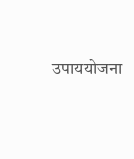उपाययोजना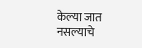केल्या जात नसल्याचे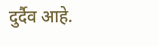दुर्दैव आहे.